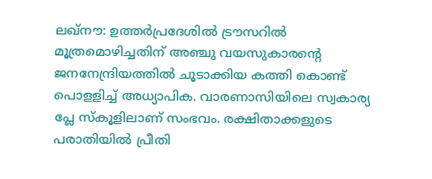ലഖ്നൗ: ഉത്തർപ്രദേശിൽ ട്രൗസറിൽ മൂത്രമൊഴിച്ചതിന് അഞ്ചു വയസുകാരന്റെ ജനനേന്ദ്രിയത്തിൽ ചൂടാക്കിയ കത്തി കൊണ്ട് പൊളളിച്ച് അധ്യാപിക. വാരണാസിയിലെ സ്വകാര്യ പ്ലേ സ്കൂളിലാണ് സംഭവം. രക്ഷിതാക്കളുടെ പരാതിയിൽ പ്രീതി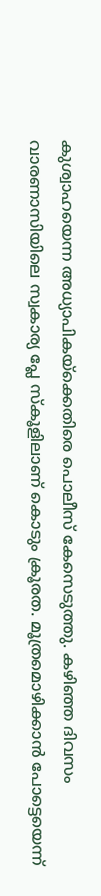കുശ്വാഹയെന്ന അധ്യാപികയ്ക്കെതിരെ പൊലീസ് കേസെടുത്തു. കഴിഞ്ഞ ദിവസം വാരണാസിയിലെ സ്വകാര്യ പ്ലേ സ്കൂളിലാണ് കൊടും ക്രൂരത. മൂത്രമൊഴിക്കാൻ പോട്ടെയെന്ന്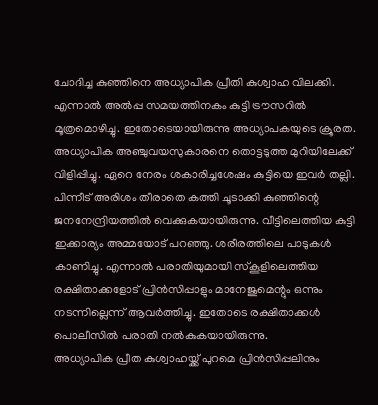ചോദിച്ച കുഞ്ഞിനെ അധ്യാപിക പ്രീതി കുശ്വാഹ വിലക്കി. എന്നാൽ അൽപ്പ സമയത്തിനകം കുട്ടി ട്രൗസറിൽ മൂത്രമൊഴിച്ചു. ഇതോടെയായിരുന്നു അധ്യാപകയുടെ ക്രൂരത.
അധ്യാപിക അഞ്ചുവയസുകാരനെ തൊട്ടടുത്ത മുറിയിലേക്ക് വിളിപ്പിച്ചു. ഏറെ നേരം ശകാരിച്ചശേഷം കുട്ടിയെ ഇവർ തല്ലി. പിന്നീട് അരിശം തീരാതെ കത്തി ചൂടാക്കി കുഞ്ഞിന്റെ ജനനേന്ദ്രിയത്തിൽ വെക്കുകയായിരുന്നു. വീട്ടിലെത്തിയ കുട്ടി ഇക്കാര്യം അമ്മയോട് പറഞ്ഞു. ശരീരത്തിലെ പാടുകൾ കാണിച്ചു. എന്നാൽ പരാതിയുമായി സ്കൂളിലെത്തിയ രക്ഷിതാക്കളോട് പ്രിൻസിപ്പാളും മാനേജുമെന്റും ഒന്നും നടന്നില്ലെന്ന് ആവർത്തിച്ചു. ഇതോടെ രക്ഷിതാക്കൾ പൊലീസിൽ പരാതി നൽകുകയായിരുന്നു.
അധ്യാപിക പ്രീത കുശ്വാഹയ്ക്ക് പുറമെ പ്രിൻസിപ്പലിനും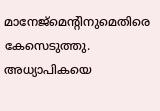മാനേജ്മെന്റിനുമെതിരെ കേസെടുത്തു. അധ്യാപികയെ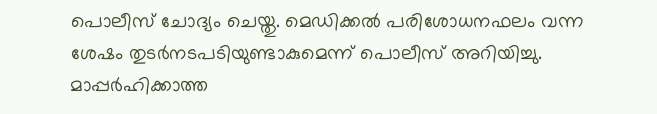പൊലീസ് ചോദ്യം ചെയ്തു. മെഡിക്കൽ പരിശോധനഫലം വന്ന ശേഷം തുടർനടപടിയുണ്ടാകുമെന്ന് പൊലീസ് അറിയിച്ചു. മാപ്പർഹിക്കാത്ത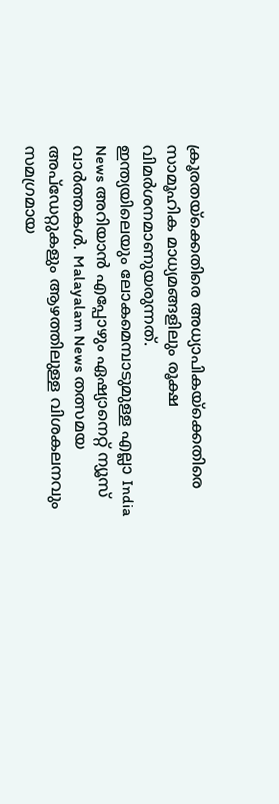ക്രൂരതയ്ക്കെതിരെ അധ്യാപികയ്ക്കെതിരെ സാമൂഹിക മാധ്യമങ്ങളിലും രൂക്ഷ വിമർശനമാണുയരുന്നത്.
ഇന്ത്യയിലെയും ലോകമെമ്പാടുമുള്ള എല്ലാ India News അറിയാൻ എപ്പോഴും ഏഷ്യാനെറ്റ് ന്യൂസ് വാർത്തകൾ. Malayalam News തത്സമയ അപ്ഡേറ്റുകളും ആഴത്തിലുള്ള വിശകലനവും സമഗ്രമായ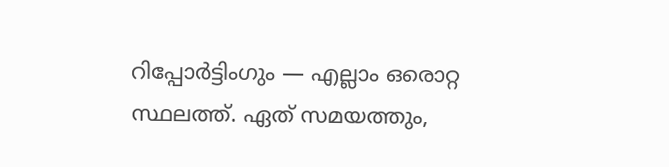റിപ്പോർട്ടിംഗും — എല്ലാം ഒരൊറ്റ സ്ഥലത്ത്. ഏത് സമയത്തും,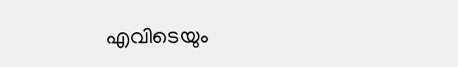എവിടെയും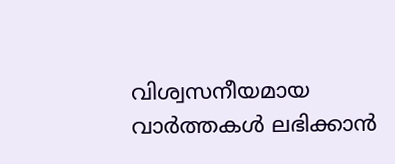വിശ്വസനീയമായ വാർത്തകൾ ലഭിക്കാൻ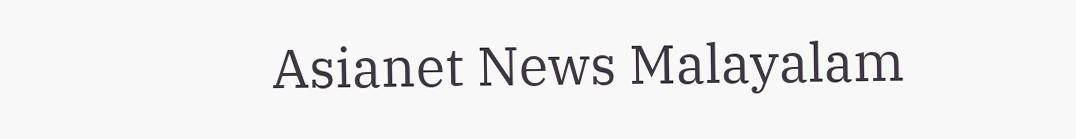Asianet News Malayalam